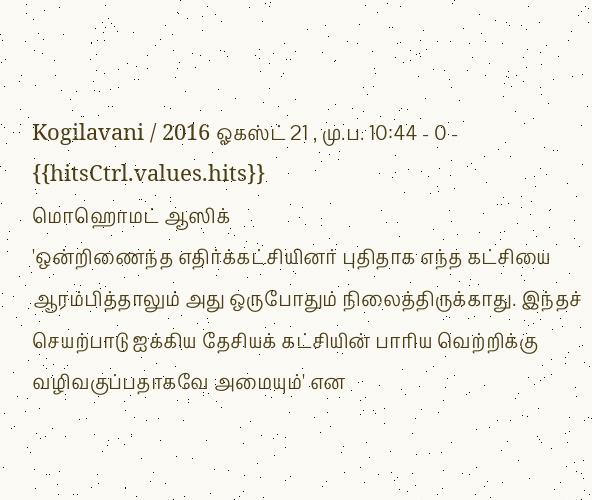Kogilavani / 2016 ஓகஸ்ட் 21 , மு.ப. 10:44 - 0 - {{hitsCtrl.values.hits}}
மொஹொமட் ஆஸிக்
'ஒன்றிணைந்த எதிர்க்கட்சியினர் புதிதாக எந்த கட்சியை ஆரம்பித்தாலும் அது ஒருபோதும் நிலைத்திருக்காது. இந்தச் செயற்பாடு ஐக்கிய தேசியக் கட்சியின் பாரிய வெற்றிக்கு வழிவகுப்பதாகவே அமையும்' என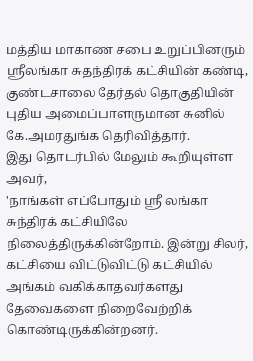மத்திய மாகாண சபை உறுப்பினரும் ஸ்ரீலங்கா சுதந்திரக் கட்சியின் கண்டி, குண்டசாலை தேர்தல் தொகுதியின் புதிய அமைப்பாளருமான சுனில் கே.அமரதுங்க தெரிவித்தார்.
இது தொடர்பில் மேலும் கூறியுள்ள அவர்,
'நாங்கள் எப்போதும் ஸ்ரீ லங்கா சுந்திரக் கட்சியிலே நிலைத்திருக்கின்றோம். இன்று சிலர், கட்சியை விட்டுவிட்டு கட்சியில் அங்கம் வகிக்காதவர்களது தேவைகளை நிறைவேற்றிக் கொண்டிருக்கின்றனர்.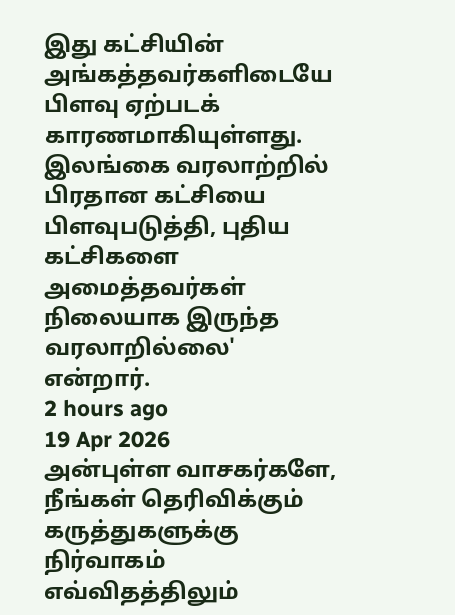இது கட்சியின் அங்கத்தவர்களிடையே பிளவு ஏற்படக் காரணமாகியுள்ளது.
இலங்கை வரலாற்றில் பிரதான கட்சியை பிளவுபடுத்தி, புதிய கட்சிகளை அமைத்தவர்கள் நிலையாக இருந்த வரலாறில்லை' என்றார்.
2 hours ago
19 Apr 2026
அன்புள்ள வாசகர்களே,
நீங்கள் தெரிவிக்கும் கருத்துகளுக்கு நிர்வாகம் எவ்விதத்திலும்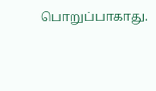பொறுப்பாகாது.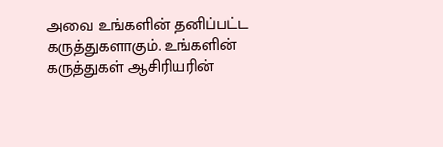அவை உங்களின் தனிப்பட்ட கருத்துகளாகும். உங்களின் கருத்துகள் ஆசிரியரின்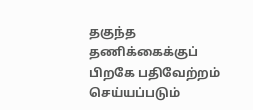தகுந்த தணிக்கைக்குப் பிறகே பதிவேற்றம் செய்யப்படும்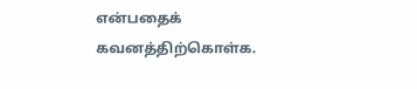என்பதைக் கவனத்திற்கொள்க.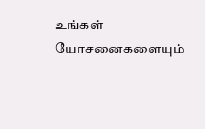உங்கள் யோசனைகளையும்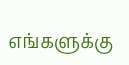எங்களுக்கு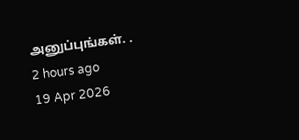அனுப்புங்கள். .
2 hours ago
19 Apr 2026